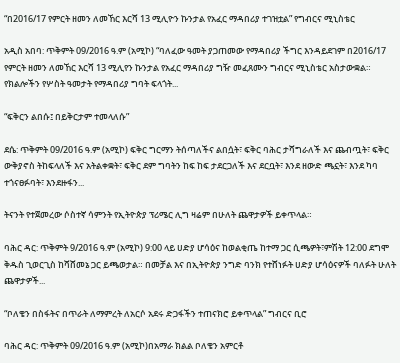“በ2016/17 የምርት ዘመን ለመኸር እርሻ 13 ሚሊዮን ኩንታል የአፈር ማዳበሪያ ተገዝቷል” የግብርና ሚኒስቴር

አዲስ አበባ: ጥቅምት 09/2016 ዓ.ም (አሚኮ) “ባለፈው ዓመት ያጋጠመው የማዳበሪያ ችግር እንዳይደገም በ2016/17 የምርት ዘመን ለመኸር እርሻ 13 ሚሊየን ኩንታል የአፈር ማዳበሪያ ግዥ መፈጸሙን ግብርና ሚኒስቴር አስታውቋል። የክልሎችን የሦስት ዓመታት የማዳበሪያ ግባት ፍላጎት...

“ፍቅርን ልበሱ፤ በይቅርታም ተመላለሱ”

ደሴ: ጥቅምት 09/2016 ዓ.ም (አሚኮ) ፍቅር ግርማን ትሰጣለችና ልበሷት፣ ፍቅር ባሕር ታሻግራለች እና ጨብጧት፣ ፍቅር ውቅያኖስ ትከፍላለች እና አትልቀቋት፣ ፍቅር ደም ግባትን ከፍ ከፍ ታደርጋለች እና ደርቧት፣ እንደ ዘውድ ጫኗት፣ እንደ ካባ ተጎናፀፉባት፣ እንደዙፋን...

ትናንት የተጀመረው ሶስተኛ ሳምንት የኢትዮጵያ ፕሪሜር ሊግ ዛሬም በሁለት ጨዋታዎች ይቀጥላል።

ባሕር ዳር: ጥቅምት 9/2016 ዓ.ም (አሚኮ) 9:00 ላይ ሀድያ ሆሳዕና ከወልቂጤ ከተማ ጋር ሲጫዎት፣ምሽት 12:00 ደግሞ ቅዱስ ጊወርጊስ ከሻሸመኔ ጋር ይጫወታል። በመቻል እና በኢትዮጵያ ንግድ ባንክ የተሸነፉት ሀድያ ሆሳዕናዎች ባለፉት ሁለት ጨዋታዎች...

“ቦለቄን በስፋትና በጥራት ለማምረት ለአርሶ አደሩ ድጋፋችን ተጠናክሮ ይቀጥላል” ግብርና ቢሮ

ባሕር ዳር: ጥቅምት 09/2016 ዓ.ም (አሚኮ)በአማራ ክልል ቦለቄን አምርቶ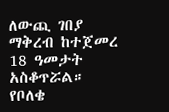ለውጪ ገበያ ማቅረብ ከተጀመረ 18 ዓመታት አስቆጥሯል። የቦለቄ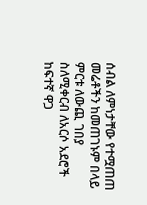ሰብል ለምነታቸው የተሟጠጠ መሬቶችን ከመጠገኑም በላይ ምርቱ ለውጪ ገበያ ስለሚቀርብ ለአርሶ አደሮች ከፍተኛ ዋጋ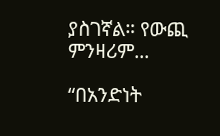ያስገኛል። የውጪ ምንዛሪም...

“በአንድነት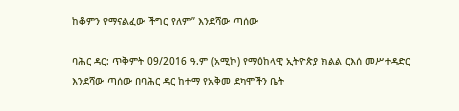ከቆምን የማናልፈው ችግር የለም” እንደሻው ጣሰው

ባሕር ዳር: ጥቅምት 09/2016 ዓ.ም (አሚኮ) የማዕከላዊ ኢትዮጵያ ክልል ርእሰ መሥተዳድር እንደሻው ጣሰው በባሕር ዳር ከተማ የአቅመ ደካሞችን ቤት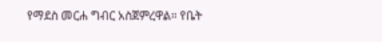የማደስ መርሐ ግብር አስጀምረዋል። የቤት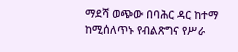ማደሻ ወጭው በባሕር ዳር ከተማ ከሚሰለጥኑ የብልጽግና የሥራ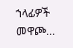ኀላፊዎች መዋጮ...